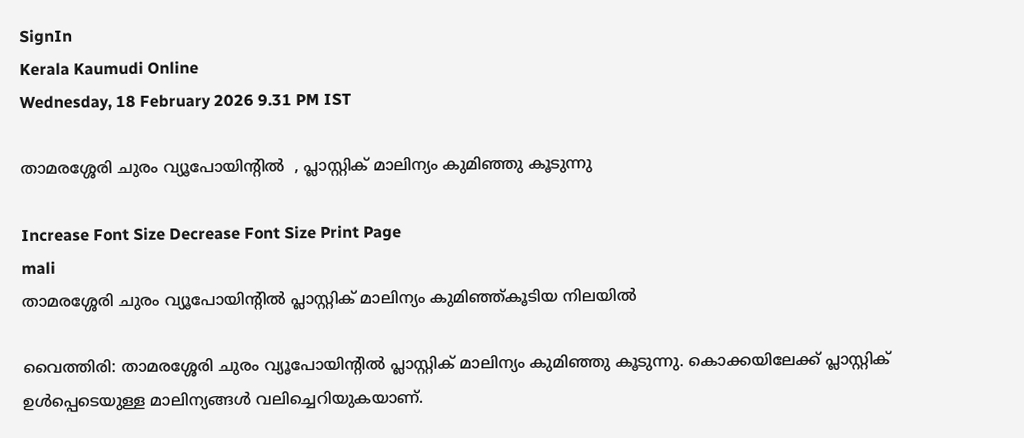SignIn
Kerala Kaumudi Online
Wednesday, 18 February 2026 9.31 PM IST

താമരശ്ശേരി ചുരം വ്യൂപോയിന്റിൽ  , പ്ലാസ്റ്റിക് മാലിന്യം കുമിഞ്ഞു കൂടുന്നു

Increase Font Size Decrease Font Size Print Page
mali
താമരശ്ശേരി ചുരം വ്യൂപോയിന്റിൽ പ്ലാസ്റ്റിക് മാലിന്യം കുമിഞ്ഞ്കൂടിയ നിലയിൽ

വൈത്തിരി: താമരശ്ശേരി ചുരം വ്യൂപോയിന്റിൽ പ്ലാസ്റ്റിക് മാലിന്യം കുമിഞ്ഞു കൂടുന്നു. കൊക്കയിലേക്ക് പ്ലാസ്റ്റിക് ഉൾപ്പെടെയുള്ള മാലിന്യങ്ങൾ വലിച്ചെറിയുകയാണ്.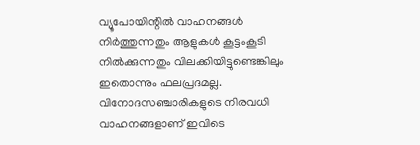വ്യൂപോയിന്റിൽ വാഹനങ്ങൾ നിർത്തുന്നതും ആളുകൾ കൂട്ടംകൂടി നിൽക്കുന്നതും വിലക്കിയിട്ടുണ്ടെങ്കിലും ഇതൊന്നും ഫലപ്രദമല്ല. വിനോദസഞ്ചാരികളുടെ നിരവധി വാഹനങ്ങളാണ് ഇവിടെ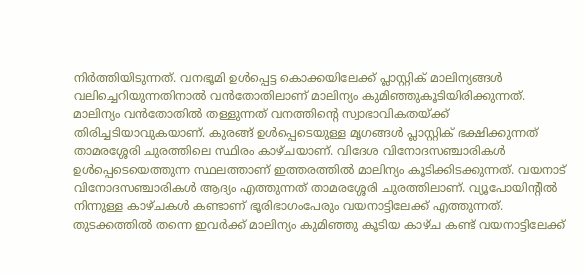നിർത്തിയിടുന്നത്. വനഭൂമി ഉൾപ്പെട്ട കൊക്കയിലേക്ക് പ്ലാസ്റ്റിക് മാലിന്യങ്ങൾ വലിച്ചെറിയുന്നതിനാൽ വൻതോതിലാണ് മാലിന്യം കുമിഞ്ഞുകൂടിയിരിക്കുന്നത്. മാലിന്യം വൻതോതിൽ തള്ളുന്നത് വനത്തിന്റെ സ്വാഭാവികതയ്ക്ക് തിരിച്ചടിയാവുകയാണ്. കുരങ്ങ് ഉൾപ്പെടെയുള്ള മൃഗങ്ങൾ പ്ലാസ്റ്റിക് ഭക്ഷിക്കുന്നത് താമരശ്ശേരി ചുരത്തിലെ സ്ഥിരം കാഴ്ചയാണ്. വിദേശ വിനോദസഞ്ചാരികൾ ഉൾപ്പെടെയെത്തുന്ന സ്ഥലത്താണ് ഇത്തരത്തിൽ മാലിന്യം കൂടിക്കിടക്കുന്നത്. വയനാട് വിനോദസഞ്ചാരികൾ ആദ്യം എത്തുന്നത് താമരശ്ശേരി ചുരത്തിലാണ്. വ്യൂപോയിന്റിൽ നിന്നുള്ള കാഴ്ചകൾ കണ്ടാണ് ഭൂരിഭാഗംപേരും വയനാട്ടിലേക്ക് എത്തുന്നത്. തുടക്കത്തിൽ തന്നെ ഇവർക്ക് മാലിന്യം കുമിഞ്ഞു കൂടിയ കാഴ്ച കണ്ട് വയനാട്ടിലേക്ക്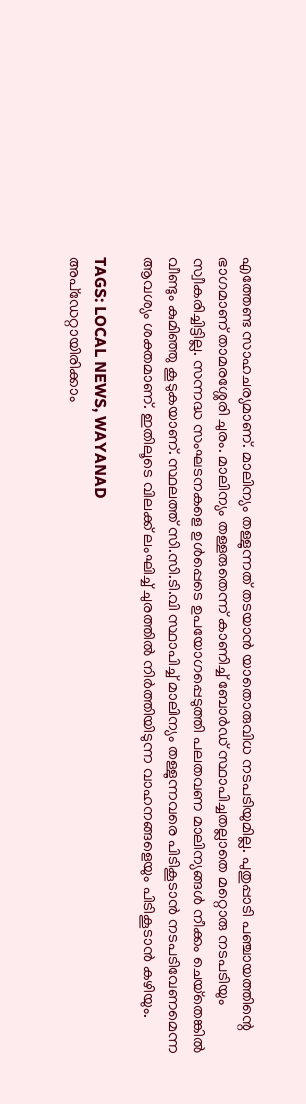എത്തേണ്ട സാഹചര്യമാണ്. മാലിന്യം തള്ളുന്നത് തടയാൻ യാതൊരുവിധ നടപടിയുമില്ല. പുതുപ്പാടി പഞ്ചായത്തിന്റെ ഭാഗമാണ് താമരശ്ശേരി ചുരം. മാലിന്യം തള്ളരുതെന്ന് കാണിച്ച്‌ ബോർഡ് സ്ഥാപിച്ചതല്ലാതെ മറ്റൊരു നടപടിയും സ്വീകരിച്ചിട്ടില്ല. സന്നദ്ധ സംഘടനകളെ ഉൾപ്പെടെ ഉപയോഗപ്പെടുത്തി പലതവണ മാലിന്യങ്ങൾ നീക്കം ചെയ്‌തെങ്കിൽ വീണ്ടും കുമിഞ്ഞു കൂടുകയാണ്. സ്ഥലത്ത് സി.സി.ടി.വി സ്ഥാപിച്ച് മാലിന്യം തള്ളുന്നവരെ പിടികൂടാൻ നടപടിവേണമെന്ന ആവശ്യം ശക്തമാണ്. ഇതിലൂടെ വിലക്ക് ലംഘിച്ച് ചുരത്തിൽ നിർത്തിയിടുന്ന വാഹനങ്ങളെയും പിടികൂടാൻ കഴിയും.

TAGS: LOCAL NEWS, WAYANAD
അപ്ഡേറ്റായിരിക്കാം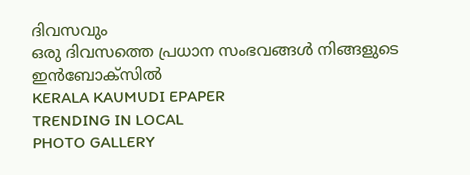ദിവസവും
ഒരു ദിവസത്തെ പ്രധാന സംഭവങ്ങൾ നിങ്ങളുടെ ഇൻബോക്സിൽ
KERALA KAUMUDI EPAPER
TRENDING IN LOCAL
PHOTO GALLERY